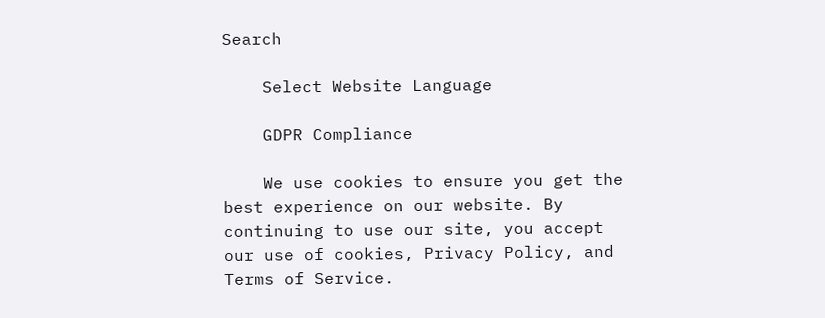Search

    Select Website Language

    GDPR Compliance

    We use cookies to ensure you get the best experience on our website. By continuing to use our site, you accept our use of cookies, Privacy Policy, and Terms of Service.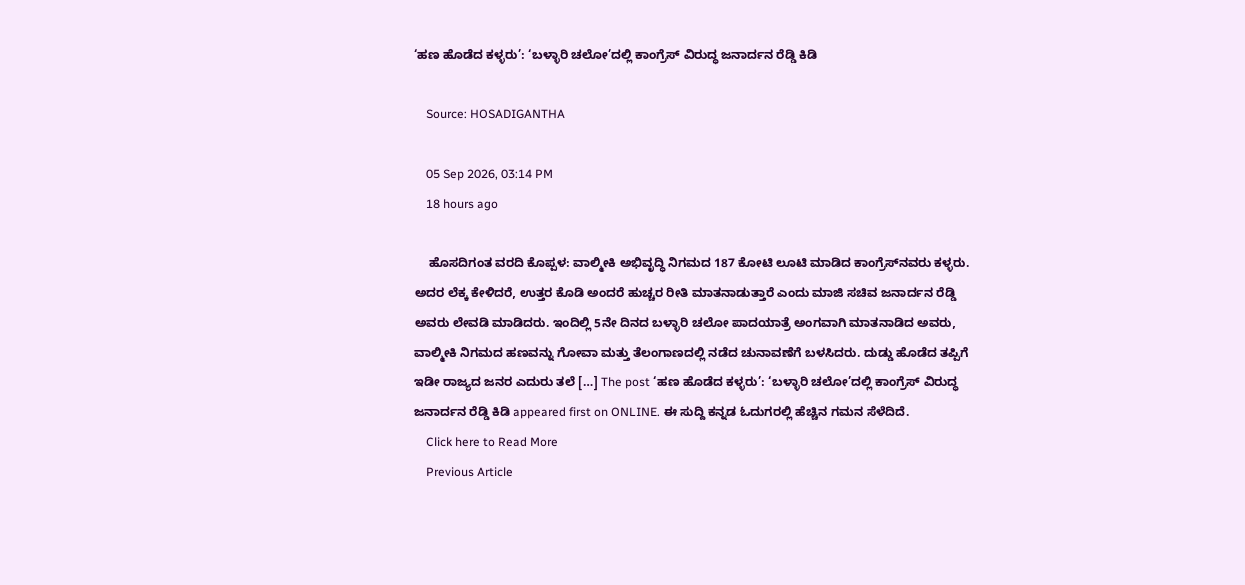‘ಹಣ ಹೊಡೆದ ಕಳ್ಳರು’: ‘ಬಳ್ಳಾರಿ ಚಲೋ’ದಲ್ಲಿ ಕಾಂಗ್ರೆಸ್ ವಿರುದ್ಧ ಜನಾರ್ದನ ರೆಡ್ಡಿ ಕಿಡಿ

    Source: HOSADIGANTHA

    05 Sep 2026, 03:14 PM
    18 hours ago

    ಹೊಸದಿಗಂತ ವರದಿ ಕೊಪ್ಪಳ: ವಾಲ್ಮೀಕಿ ಅಭಿವೃದ್ಧಿ ನಿಗಮದ 187 ಕೋಟಿ ಲೂಟಿ ಮಾಡಿದ ಕಾಂಗ್ರೆಸ್‍ನವರು ಕಳ್ಳರು. ಅದರ ಲೆಕ್ಕ ಕೇಳಿದರೆ, ಉತ್ತರ ಕೊಡಿ ಅಂದರೆ ಹುಚ್ಚರ ರೀತಿ ಮಾತನಾಡುತ್ತಾರೆ ಎಂದು ಮಾಜಿ ಸಚಿವ ಜನಾರ್ದನ ರೆಡ್ಡಿ ಅವರು ಲೇವಡಿ ಮಾಡಿದರು. ಇಂದಿಲ್ಲಿ 5ನೇ ದಿನದ ಬಳ್ಳಾರಿ ಚಲೋ ಪಾದಯಾತ್ರೆ ಅಂಗವಾಗಿ ಮಾತನಾಡಿದ ಅವರು, ವಾಲ್ಮೀಕಿ ನಿಗಮದ ಹಣವನ್ನು ಗೋವಾ ಮತ್ತು ತೆಲಂಗಾಣದಲ್ಲಿ ನಡೆದ ಚುನಾವಣೆಗೆ ಬಳಸಿದರು. ದುಡ್ಡು ಹೊಡೆದ ತಪ್ಪಿಗೆ ಇಡೀ ರಾಜ್ಯದ ಜನರ ಎದುರು ತಲೆ […] The post ‘ಹಣ ಹೊಡೆದ ಕಳ್ಳರು’: ‘ಬಳ್ಳಾರಿ ಚಲೋ’ದಲ್ಲಿ ಕಾಂಗ್ರೆಸ್ ವಿರುದ್ಧ ಜನಾರ್ದನ ರೆಡ್ಡಿ ಕಿಡಿ appeared first on ONLINE. ಈ ಸುದ್ದಿ ಕನ್ನಡ ಓದುಗರಲ್ಲಿ ಹೆಚ್ಚಿನ ಗಮನ ಸೆಳೆದಿದೆ.
    Click here to Read More
    Previous Article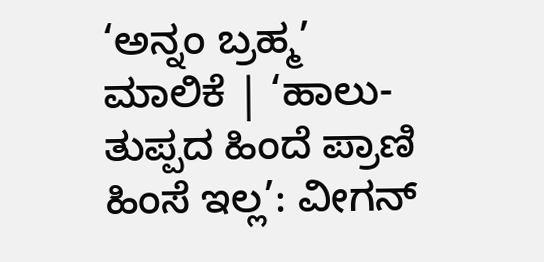‘ಅನ್ನಂ ಬ್ರಹ್ಮ’ ಮಾಲಿಕೆ | ‘ಹಾಲು-ತುಪ್ಪದ ಹಿಂದೆ ಪ್ರಾಣಿ ಹಿಂಸೆ ಇಲ್ಲ’: ವೀಗನ್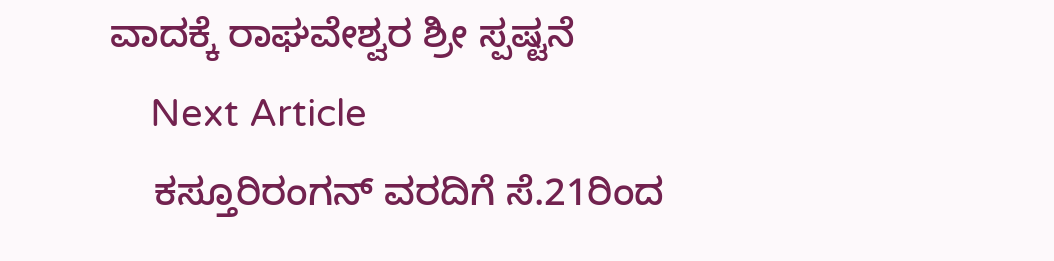ವಾದಕ್ಕೆ ರಾಘವೇಶ್ವರ ಶ್ರೀ ಸ್ಪಷ್ಟನೆ
    Next Article
    ಕಸ್ತೂರಿರಂಗನ್ ವರದಿಗೆ ಸೆ.21ರಿಂದ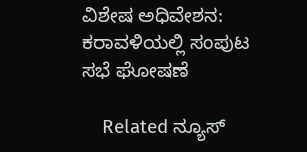ವಿಶೇಷ ಅಧಿವೇಶನ: ಕರಾವಳಿಯಲ್ಲಿ ಸಂಪುಟ ಸಭೆ ಘೋಷಣೆ

    Related ನ್ಯೂಸ್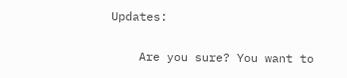Updates:

    Are you sure? You want to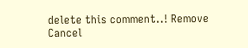delete this comment..! Remove Cancel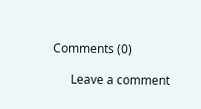Comments (0)

      Leave a comment